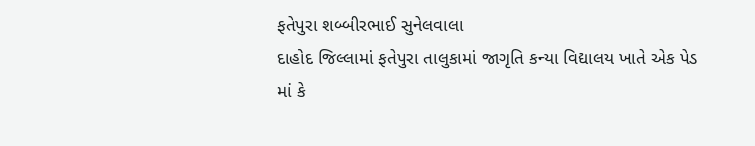ફતેપુરા શબ્બીરભાઈ સુનેલવાલા
દાહોદ જિલ્લામાં ફતેપુરા તાલુકામાં જાગૃતિ કન્યા વિદ્યાલય ખાતે એક પેડ માં કે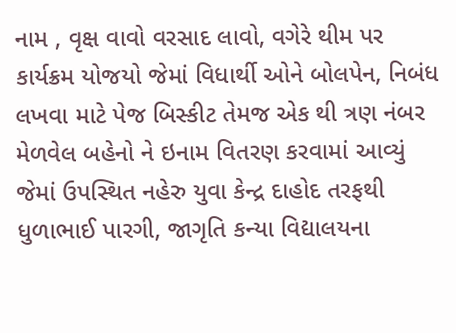નામ , વૃક્ષ વાવો વરસાદ લાવો, વગેરે થીમ પર કાર્યક્રમ યોજયો જેમાં વિધાર્થી ઓને બોલપેન, નિબંધ લખવા માટે પેજ બિસ્કીટ તેમજ એક થી ત્રણ નંબર મેળવેલ બહેનો ને ઇનામ વિતરણ કરવામાં આવ્યું જેમાં ઉપસ્થિત નહેરુ યુવા કેન્દ્ર દાહોદ તરફથી ધુળાભાઈ પારગી, જાગૃતિ કન્યા વિદ્યાલયના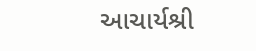આચાર્યશ્રી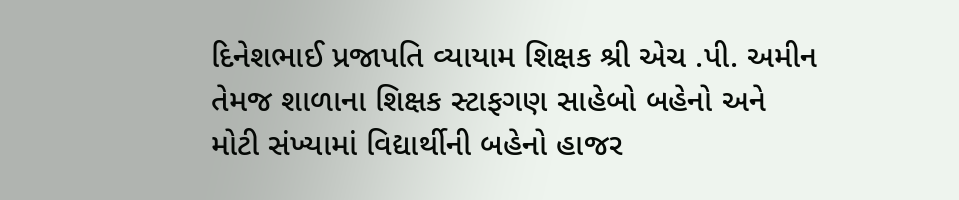દિનેશભાઈ પ્રજાપતિ વ્યાયામ શિક્ષક શ્રી એચ .પી. અમીન તેમજ શાળાના શિક્ષક સ્ટાફગણ સાહેબો બહેનો અને મોટી સંખ્યામાં વિદ્યાર્થીની બહેનો હાજર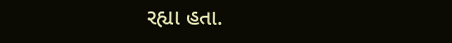રહ્યા હતા.